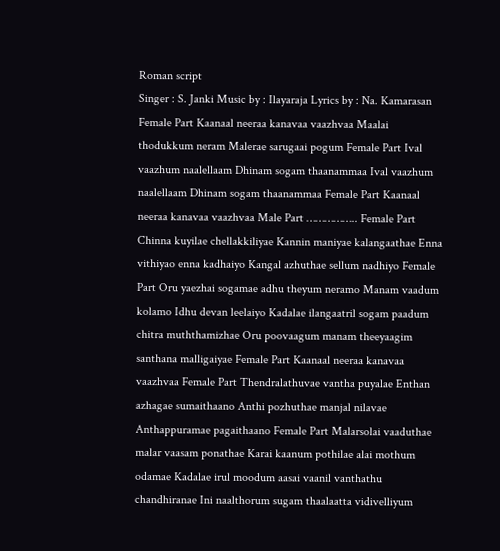Roman script
Singer : S. Janki Music by : Ilayaraja Lyrics by : Na. Kamarasan Female Part Kaanaal neeraa kanavaa vaazhvaa Maalai thodukkum neram Malerae sarugaai pogum Female Part Ival vaazhum naalellaam Dhinam sogam thaanammaa Ival vaazhum naalellaam Dhinam sogam thaanammaa Female Part Kaanaal neeraa kanavaa vaazhvaa Male Part …………….. Female Part Chinna kuyilae chellakkiliyae Kannin maniyae kalangaathae Enna vithiyao enna kadhaiyo Kangal azhuthae sellum nadhiyo Female Part Oru yaezhai sogamae adhu theyum neramo Manam vaadum kolamo Idhu devan leelaiyo Kadalae ilangaatril sogam paadum chitra muththamizhae Oru poovaagum manam theeyaagim santhana malligaiyae Female Part Kaanaal neeraa kanavaa vaazhvaa Female Part Thendralathuvae vantha puyalae Enthan azhagae sumaithaano Anthi pozhuthae manjal nilavae Anthappuramae pagaithaano Female Part Malarsolai vaaduthae malar vaasam ponathae Karai kaanum pothilae alai mothum odamae Kadalae irul moodum aasai vaanil vanthathu chandhiranae Ini naalthorum sugam thaalaatta vidivelliyum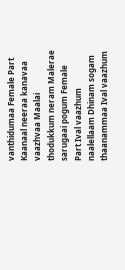vanthidumaa Female Part Kaanaal neeraa kanavaa vaazhvaa Maalai thodukkum neram Malerae sarugaai pogum Female Part Ival vaazhum naalellaam Dhinam sogam thaanammaa Ival vaazhum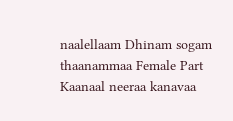naalellaam Dhinam sogam thaanammaa Female Part Kaanaal neeraa kanavaa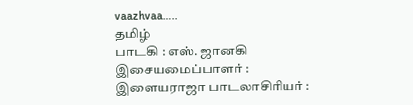vaazhvaa…..
தமிழ்
பாடகி : எஸ். ஜானகி இசையமைப்பாளர் : இளையராஜா பாடலாசிரியர் :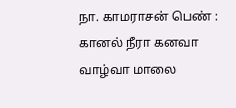நா. காமராசன் பெண் : கானல் நீரா கனவா வாழ்வா மாலை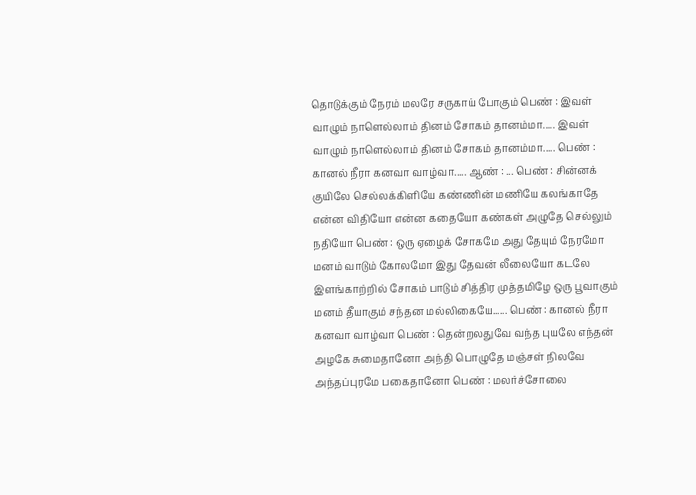தொடுக்கும் நேரம் மலரே சருகாய் போகும் பெண் : இவள் வாழும் நாளெல்லாம் தினம் சோகம் தானம்மா..... இவள் வாழும் நாளெல்லாம் தினம் சோகம் தானம்மா..... பெண் : கானல் நீரா கனவா வாழ்வா..... ஆண் : ... பெண் : சின்னக் குயிலே செல்லக்கிளியே கண்ணின் மணியே கலங்காதே என்ன விதியோ என்ன கதையோ கண்கள் அழுதே செல்லும் நதியோ பெண் : ஒரு ஏழைக் சோகமே அது தேயும் நேரமோ மனம் வாடும் கோலமோ இது தேவன் லீலையோ கடலே இளங்காற்றில் சோகம் பாடும் சித்திர முத்தமிழே ஒரு பூவாகும் மனம் தீயாகும் சந்தன மல்லிகையே...... பெண் : கானல் நீரா கனவா வாழ்வா பெண் : தென்றலதுவே வந்த புயலே எந்தன் அழகே சுமைதானோ அந்தி பொழுதே மஞ்சள் நிலவே அந்தப்புரமே பகைதானோ பெண் : மலர்ச்சோலை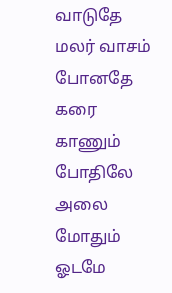வாடுதே மலர் வாசம் போனதே கரை காணும் போதிலே அலை மோதும் ஓடமே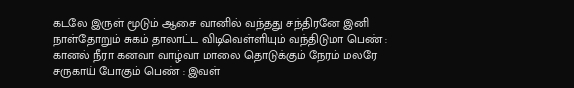கடலே இருள் மூடும் ஆசை வானில் வந்தது சந்திரனே இனி நாள்தோறும் சுகம் தாலாட்ட விடிவெள்ளியும் வந்திடுமா பெண் : கானல் நீரா கனவா வாழ்வா மாலை தொடுக்கும் நேரம் மலரே சருகாய் போகும் பெண் : இவள்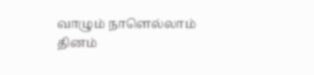வாழும் நாளெல்லாம் தினம்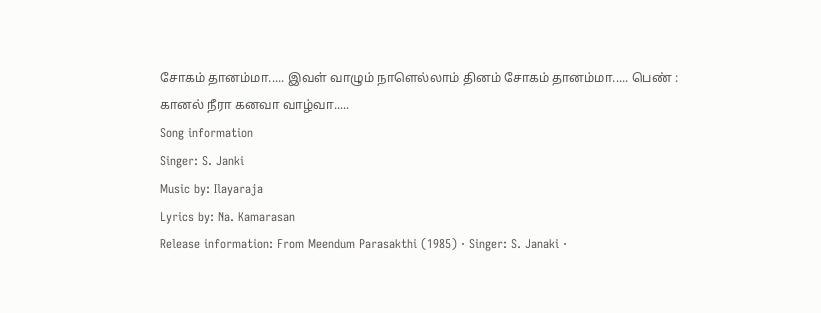சோகம் தானம்மா..... இவள் வாழும் நாளெல்லாம் தினம் சோகம் தானம்மா..... பெண் : கானல் நீரா கனவா வாழ்வா.....
Song information
Singer: S. Janki
Music by: Ilayaraja
Lyrics by: Na. Kamarasan
Release information: From Meendum Parasakthi (1985) · Singer: S. Janaki ·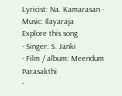Lyricist: Na. Kamarasan · Music: Ilayaraja
Explore this song
- Singer: S. Janki
- Film / album: Meendum Parasakthi
-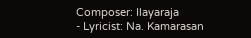Composer: Ilayaraja
- Lyricist: Na. Kamarasan